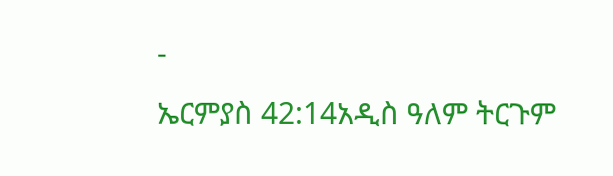-
ኤርምያስ 42:14አዲስ ዓለም ትርጉም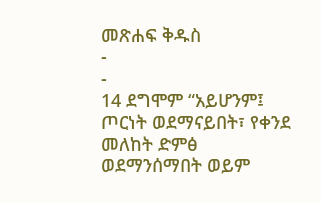መጽሐፍ ቅዱስ
-
-
14 ደግሞም “አይሆንም፤ ጦርነት ወደማናይበት፣ የቀንደ መለከት ድምፅ ወደማንሰማበት ወይም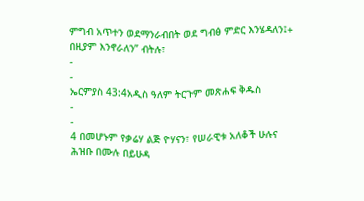ምግብ አጥተን ወደማንራብበት ወደ ግብፅ ምድር እንሄዳለን፤+ በዚያም እንኖራለን” ብትሉ፣
-
-
ኤርምያስ 43:4አዲስ ዓለም ትርጉም መጽሐፍ ቅዱስ
-
-
4 በመሆኑም የቃሬሃ ልጅ ዮሃናን፣ የሠራዊቱ አለቆች ሁሉና ሕዝቡ በሙሉ በይሁዳ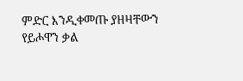ምድር እንዲቀመጡ ያዘዛቸውን የይሖዋን ቃል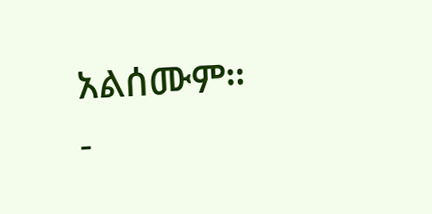አልሰሙም።
-